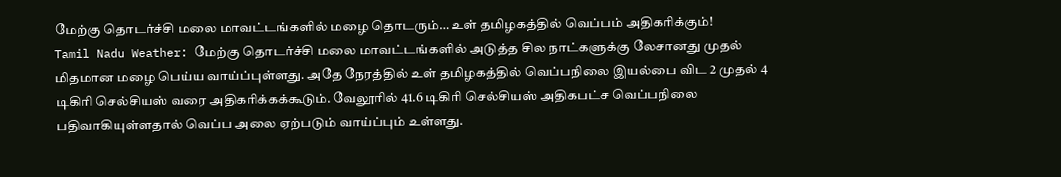மேற்கு தொடர்ச்சி மலை மாவட்டங்களில் மழை தொடரும்… உள் தமிழகத்தில் வெப்பம் அதிகரிக்கும்!
Tamil Nadu Weather: மேற்கு தொடர்ச்சி மலை மாவட்டங்களில் அடுத்த சில நாட்களுக்கு லேசானது முதல் மிதமான மழை பெய்ய வாய்ப்புள்ளது. அதே நேரத்தில் உள் தமிழகத்தில் வெப்பநிலை இயல்பை விட 2 முதல் 4 டிகிரி செல்சியஸ் வரை அதிகரிக்கக்கூடும். வேலூரில் 41.6 டிகிரி செல்சியஸ் அதிகபட்ச வெப்பநிலை பதிவாகியுள்ளதால் வெப்ப அலை ஏற்படும் வாய்ப்பும் உள்ளது.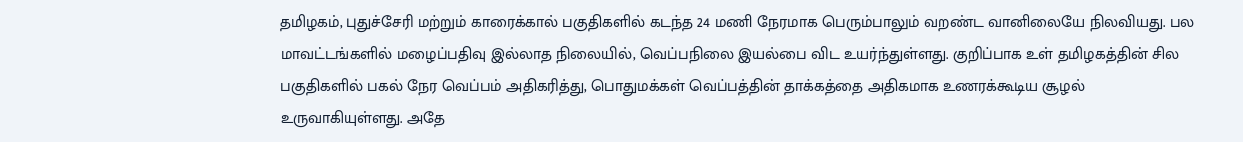தமிழகம், புதுச்சேரி மற்றும் காரைக்கால் பகுதிகளில் கடந்த 24 மணி நேரமாக பெரும்பாலும் வறண்ட வானிலையே நிலவியது. பல மாவட்டங்களில் மழைப்பதிவு இல்லாத நிலையில், வெப்பநிலை இயல்பை விட உயர்ந்துள்ளது. குறிப்பாக உள் தமிழகத்தின் சில பகுதிகளில் பகல் நேர வெப்பம் அதிகரித்து, பொதுமக்கள் வெப்பத்தின் தாக்கத்தை அதிகமாக உணரக்கூடிய சூழல் உருவாகியுள்ளது. அதே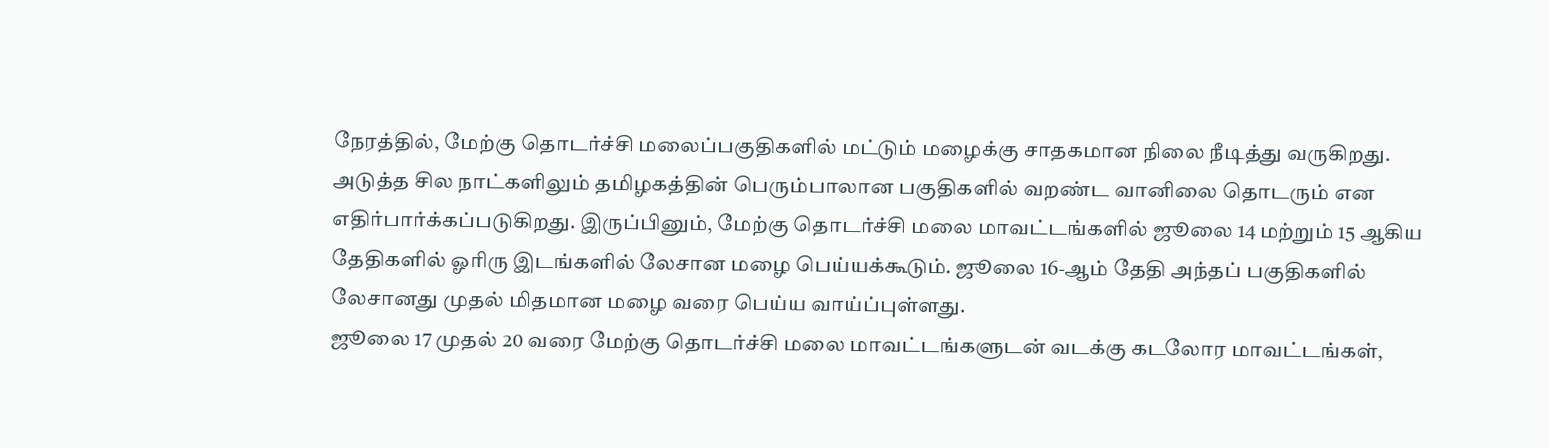நேரத்தில், மேற்கு தொடர்ச்சி மலைப்பகுதிகளில் மட்டும் மழைக்கு சாதகமான நிலை நீடித்து வருகிறது. அடுத்த சில நாட்களிலும் தமிழகத்தின் பெரும்பாலான பகுதிகளில் வறண்ட வானிலை தொடரும் என எதிர்பார்க்கப்படுகிறது. இருப்பினும், மேற்கு தொடர்ச்சி மலை மாவட்டங்களில் ஜூலை 14 மற்றும் 15 ஆகிய தேதிகளில் ஓரிரு இடங்களில் லேசான மழை பெய்யக்கூடும். ஜூலை 16-ஆம் தேதி அந்தப் பகுதிகளில் லேசானது முதல் மிதமான மழை வரை பெய்ய வாய்ப்புள்ளது.
ஜூலை 17 முதல் 20 வரை மேற்கு தொடர்ச்சி மலை மாவட்டங்களுடன் வடக்கு கடலோர மாவட்டங்கள்,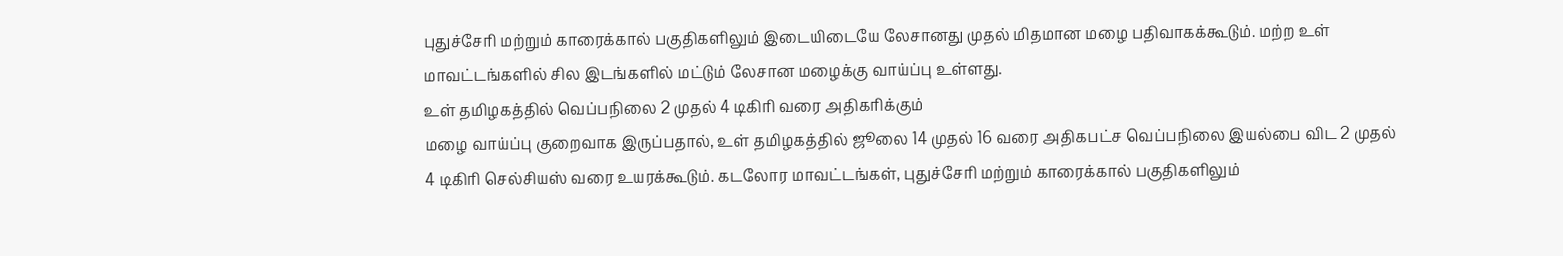புதுச்சேரி மற்றும் காரைக்கால் பகுதிகளிலும் இடையிடையே லேசானது முதல் மிதமான மழை பதிவாகக்கூடும். மற்ற உள் மாவட்டங்களில் சில இடங்களில் மட்டும் லேசான மழைக்கு வாய்ப்பு உள்ளது.
உள் தமிழகத்தில் வெப்பநிலை 2 முதல் 4 டிகிரி வரை அதிகரிக்கும்
மழை வாய்ப்பு குறைவாக இருப்பதால், உள் தமிழகத்தில் ஜூலை 14 முதல் 16 வரை அதிகபட்ச வெப்பநிலை இயல்பை விட 2 முதல் 4 டிகிரி செல்சியஸ் வரை உயரக்கூடும். கடலோர மாவட்டங்கள், புதுச்சேரி மற்றும் காரைக்கால் பகுதிகளிலும்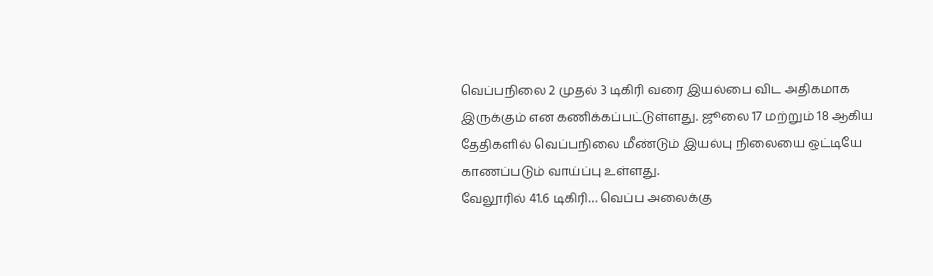வெப்பநிலை 2 முதல் 3 டிகிரி வரை இயல்பை விட அதிகமாக இருக்கும் என கணிக்கப்பட்டுள்ளது. ஜூலை 17 மற்றும் 18 ஆகிய தேதிகளில் வெப்பநிலை மீண்டும் இயல்பு நிலையை ஒட்டியே காணப்படும் வாய்ப்பு உள்ளது.
வேலூரில் 41.6 டிகிரி… வெப்ப அலைக்கு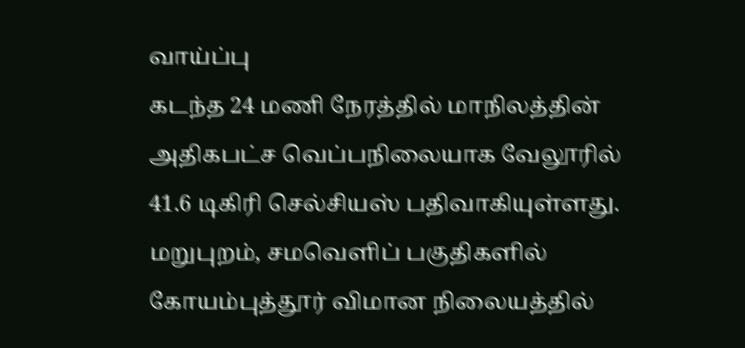வாய்ப்பு
கடந்த 24 மணி நேரத்தில் மாநிலத்தின் அதிகபட்ச வெப்பநிலையாக வேலூரில் 41.6 டிகிரி செல்சியஸ் பதிவாகியுள்ளது. மறுபுறம், சமவெளிப் பகுதிகளில் கோயம்புத்தூர் விமான நிலையத்தில்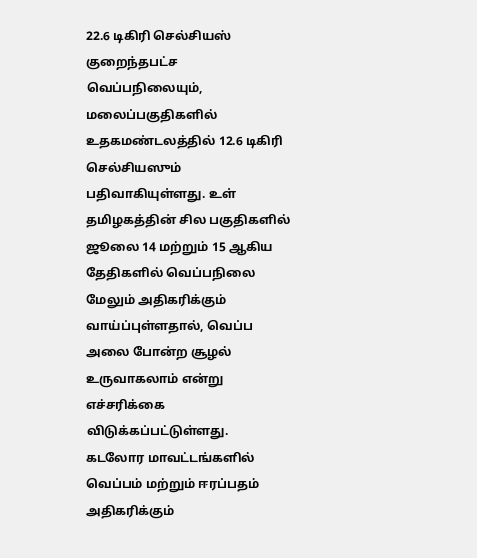22.6 டிகிரி செல்சியஸ் குறைந்தபட்ச வெப்பநிலையும், மலைப்பகுதிகளில் உதகமண்டலத்தில் 12.6 டிகிரி செல்சியஸும் பதிவாகியுள்ளது. உள் தமிழகத்தின் சில பகுதிகளில் ஜூலை 14 மற்றும் 15 ஆகிய தேதிகளில் வெப்பநிலை மேலும் அதிகரிக்கும் வாய்ப்புள்ளதால், வெப்ப அலை போன்ற சூழல் உருவாகலாம் என்று எச்சரிக்கை விடுக்கப்பட்டுள்ளது.
கடலோர மாவட்டங்களில் வெப்பம் மற்றும் ஈரப்பதம் அதிகரிக்கும்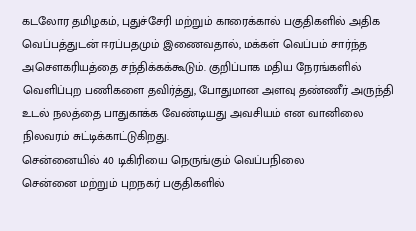கடலோர தமிழகம், புதுச்சேரி மற்றும் காரைக்கால் பகுதிகளில் அதிக வெப்பத்துடன் ஈரப்பதமும் இணைவதால், மக்கள் வெப்பம் சார்ந்த அசௌகரியத்தை சந்திக்கக்கூடும். குறிப்பாக மதிய நேரங்களில் வெளிப்புற பணிகளை தவிர்த்து, போதுமான அளவு தண்ணீர் அருந்தி உடல் நலத்தை பாதுகாக்க வேண்டியது அவசியம் என வானிலை நிலவரம் சுட்டிக்காட்டுகிறது.
சென்னையில் 40 டிகிரியை நெருங்கும் வெப்பநிலை
சென்னை மற்றும் புறநகர் பகுதிகளில்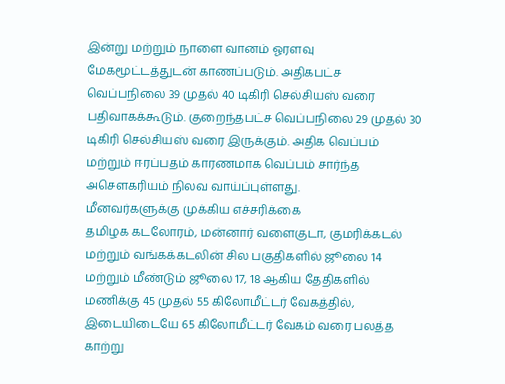இன்று மற்றும் நாளை வானம் ஓரளவு மேகமூட்டத்துடன் காணப்படும். அதிகபட்ச வெப்பநிலை 39 முதல் 40 டிகிரி செல்சியஸ் வரை பதிவாகக்கூடும். குறைந்தபட்ச வெப்பநிலை 29 முதல் 30 டிகிரி செல்சியஸ் வரை இருக்கும். அதிக வெப்பம் மற்றும் ஈரப்பதம் காரணமாக வெப்பம் சார்ந்த அசௌகரியம் நிலவ வாய்ப்புள்ளது.
மீனவர்களுக்கு முக்கிய எச்சரிக்கை
தமிழக கடலோரம், மன்னார் வளைகுடா, குமரிக்கடல் மற்றும் வங்கக்கடலின் சில பகுதிகளில் ஜூலை 14 மற்றும் மீண்டும் ஜூலை 17, 18 ஆகிய தேதிகளில் மணிக்கு 45 முதல் 55 கிலோமீட்டர் வேகத்தில், இடையிடையே 65 கிலோமீட்டர் வேகம் வரை பலத்த காற்று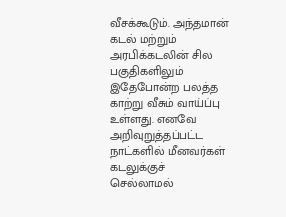வீசக்கூடும். அந்தமான் கடல் மற்றும் அரபிக்கடலின் சில பகுதிகளிலும் இதேபோன்ற பலத்த காற்று வீசும் வாய்ப்பு உள்ளது. எனவே அறிவுறுத்தப்பட்ட நாட்களில் மீனவர்கள் கடலுக்குச் செல்லாமல்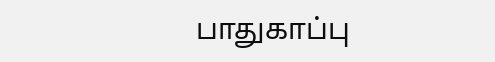பாதுகாப்பு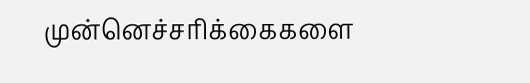முன்னெச்சரிக்கைகளை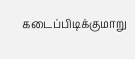கடைப்பிடிக்குமாறு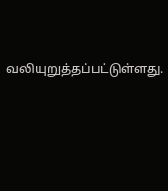வலியுறுத்தப்பட்டுள்ளது.